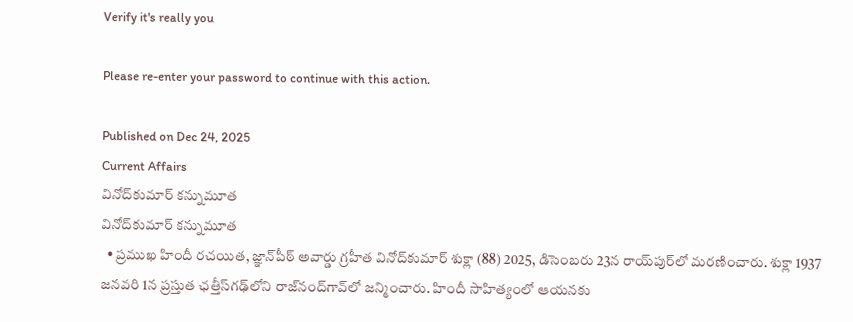Verify it's really you

Please re-enter your password to continue with this action.

Published on Dec 24, 2025
Current Affairs
వినోద్‌కుమార్‌ కన్నుమూత
వినోద్‌కుమార్‌ కన్నుమూత
  • ప్రముఖ హిందీ రచయిత, జ్ఞాన్‌పీఠ్‌ అవార్డు గ్రహీత వినోద్‌కుమార్‌ శుక్లా (88) 2025, డిసెంబరు 23న రాయ్‌పుర్‌లో మరణించారు. శుక్లా 1937 జనవరి 1న ప్రస్తుత ఛత్తీస్‌గఢ్‌లోని రాజ్‌నంద్‌గావ్‌లో జన్మించారు. హిందీ సాహిత్యంలో ఆయనకు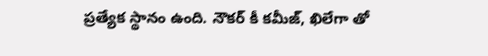ప్రత్యేక స్థానం ఉంది. నౌకర్‌ కీ కమీజ్, ఖిలేగా తో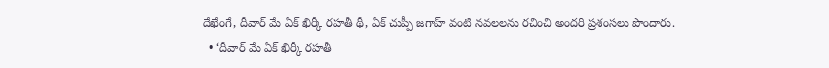దేఖేంగే, దీవార్‌ మే ఏక్‌ ఖిర్కీ రహతీ థీ, ఏక్‌ చుప్పీ జగాహ్‌ వంటి నవలలను రచించి అందరి ప్రశంసలు పొందారు.
  • ‘దీవార్‌ మే ఏక్‌ ఖిర్కీ రహతీ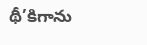థీ’కిగాను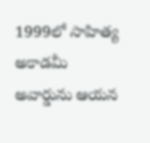1999లో సాహిత్య అకాడమీ అవార్డును ఆయన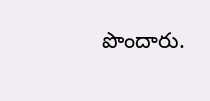పొందారు.